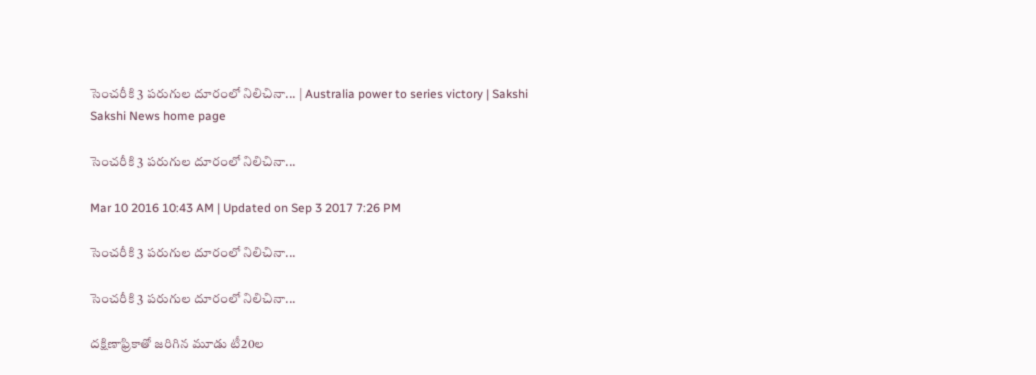సెంచరీకి 3 పరుగుల దూరంలో నిలిచినా... | Australia power to series victory | Sakshi
Sakshi News home page

సెంచరీకి 3 పరుగుల దూరంలో నిలిచినా...

Mar 10 2016 10:43 AM | Updated on Sep 3 2017 7:26 PM

సెంచరీకి 3 పరుగుల దూరంలో నిలిచినా...

సెంచరీకి 3 పరుగుల దూరంలో నిలిచినా...

దక్షిణాఫ్రికాతో జరిగిన మూడు టీ20ల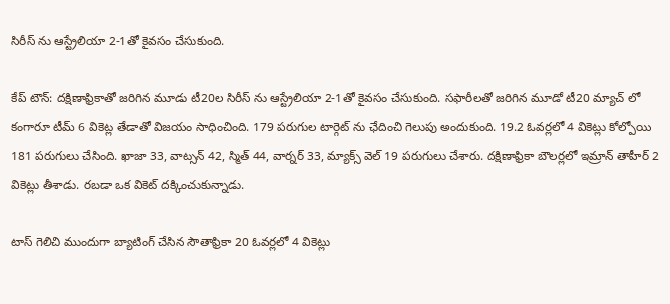సిరీస్ ను ఆస్ట్రేలియా 2-1తో కైవసం చేసుకుంది.

కేప్ టౌన్: దక్షిణాఫ్రికాతో జరిగిన మూడు టీ20ల సిరీస్ ను ఆస్ట్రేలియా 2-1తో కైవసం చేసుకుంది. సఫారీలతో జరిగిన మూడో టీ20 మ్యాచ్ లో కంగారూ టీమ్ 6 వికెట్ల తేడాతో విజయం సాధించింది. 179 పరుగుల టార్గెట్ ను ఛేదించి గెలుపు అందుకుంది. 19.2 ఓవర్లలో 4 వికెట్లు కోల్పోయి 181 పరుగులు చేసింది. ఖాజా 33, వాట్సన్ 42, స్మిత్ 44, వార్నర్ 33, మ్యాక్స్ వెల్ 19 పరుగులు చేశారు. దక్షిణాఫ్రికా బౌలర్లలో ఇమ్రాన్ తాహీర్ 2 వికెట్లు తీశాడు. రబడా ఒక వికెట్ దక్కించుకున్నాడు.

టాస్ గెలిచి ముందుగా బ్యాటింగ్ చేసిన సౌతాఫ్రికా 20 ఓవర్లలో 4 వికెట్లు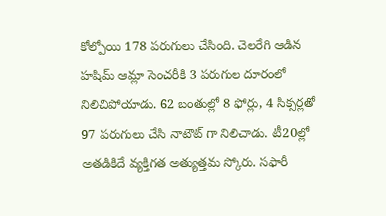కోల్పోయి 178 పరుగులు చేసింది. చెలరేగి ఆడిన హషిమ్ ఆమ్లా సెంచరీకి 3 పరుగుల దూరంలో నిలిచిపోయాడు. 62 బంతుల్లో 8 ఫోర్లు, 4 సిక్సర్లతో 97 పరుగులు చేసి నాటౌట్ గా నిలిచాడు. టీ20ల్లో అతడికిదే వ్యక్తిగత అత్యుత్తమ స్కోరు. సఫారీ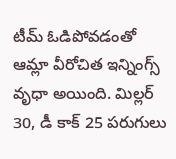టీమ్ ఓడిపోవడంతో ఆమ్లా వీరోచిత ఇన్నింగ్స్ వృధా అయింది. మిల్లర్ 30, డీ కాక్ 25 పరుగులు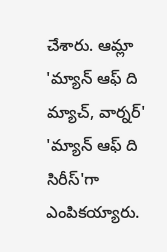చేశారు. ఆమ్లా 'మ్యాన్ ఆఫ్ ది మ్యాచ్, వార్నర్' 'మ్యాన్ ఆఫ్ ది సిరీస్'గా ఎంపికయ్యారు.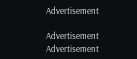Advertisement

Advertisement
Advertisement